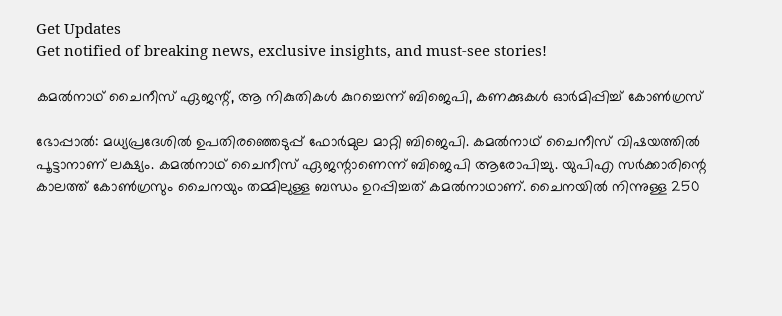Get Updates
Get notified of breaking news, exclusive insights, and must-see stories!

കമല്‍നാഥ് ചൈനീസ് ഏജന്റ്, ആ നികുതികള്‍ കുറച്ചെന്ന് ബിജെപി, കണക്കുകള്‍ ഓര്‍മിപ്പിച്ച് കോണ്‍ഗ്രസ്

ഭോപ്പാല്‍: മധ്യപ്രദേശില്‍ ഉപതിരഞ്ഞെടുപ്പ് ഫോര്‍മുല മാറ്റി ബിജെപി. കമല്‍നാഥ് ചൈനീസ് വിഷയത്തില്‍ പൂട്ടാനാണ് ലക്ഷ്യം. കമല്‍നാഥ് ചൈനീസ് ഏജന്റാണെന്ന് ബിജെപി ആരോപിച്ചു. യുപിഎ സര്‍ക്കാരിന്റെ കാലത്ത് കോണ്‍ഗ്രസും ചൈനയും തമ്മിലുള്ള ബന്ധം ഉറപ്പിച്ചത് കമല്‍നാഥാണ്. ചൈനയില്‍ നിന്നുള്ള 250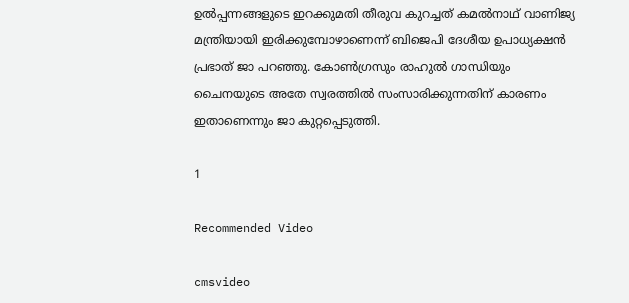ഉല്‍പ്പന്നങ്ങളുടെ ഇറക്കുമതി തീരുവ കുറച്ചത് കമല്‍നാഥ് വാണിജ്യ മന്ത്രിയായി ഇരിക്കുമ്പോഴാണെന്ന് ബിജെപി ദേശീയ ഉപാധ്യക്ഷന്‍ പ്രഭാത് ജാ പറഞ്ഞു. കോണ്‍ഗ്രസും രാഹുല്‍ ഗാന്ധിയും ചൈനയുടെ അതേ സ്വരത്തില്‍ സംസാരിക്കുന്നതിന് കാരണം ഇതാണെന്നും ജാ കുറ്റപ്പെടുത്തി.

1

Recommended Video

cmsvideo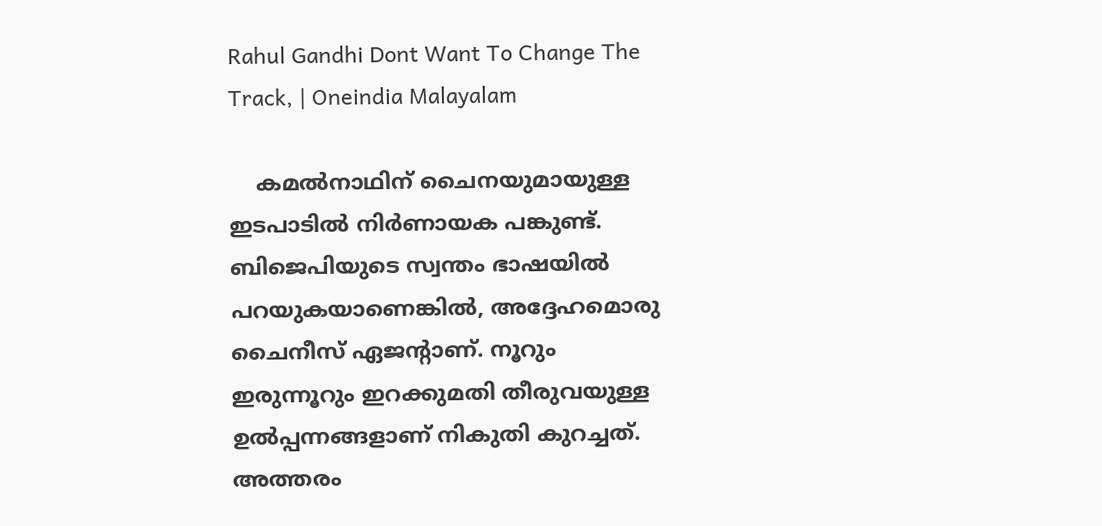Rahul Gandhi Dont Want To Change The Track, | Oneindia Malayalam

    കമല്‍നാഥിന് ചൈനയുമായുള്ള ഇടപാടില്‍ നിര്‍ണായക പങ്കുണ്ട്. ബിജെപിയുടെ സ്വന്തം ഭാഷയില്‍ പറയുകയാണെങ്കില്‍, അദ്ദേഹമൊരു ചൈനീസ് ഏജന്റാണ്. നൂറും ഇരുന്നൂറും ഇറക്കുമതി തീരുവയുള്ള ഉല്‍പ്പന്നങ്ങളാണ് നികുതി കുറച്ചത്. അത്തരം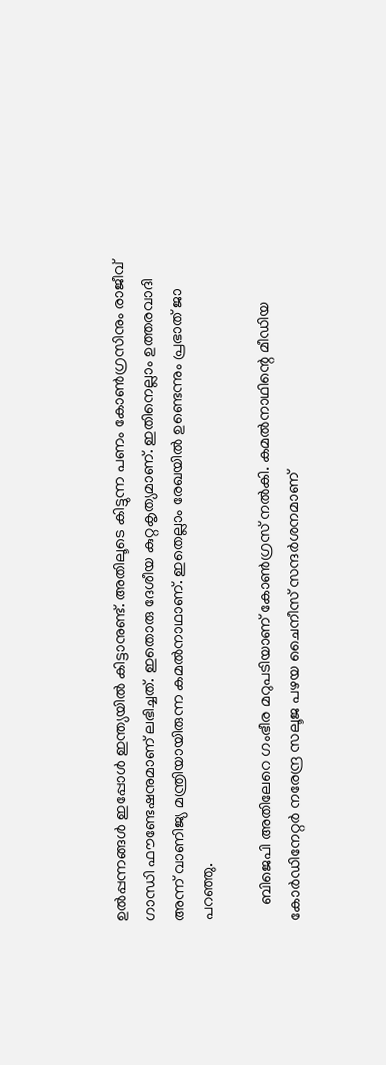ഉല്‍പ്പന്നങ്ങള്‍ ഇപ്പോള്‍ ഇന്ത്യയില്‍ കിട്ടാനുണ്ട്. അതിലൂടെ കിട്ടുന്ന പണം കോണ്‍ഗ്രസിനും രാജീവ് ഗാന്ധി ഫൗണ്ടേഷനുമാണ് ലഭിച്ചത്. ഇതൊരു ദേശീയ കുറ്റകൃത്യമാണ്. ഇതിനെല്ലാം ഉത്തരവാദി അന്ന് വാണിജ്യ മന്ത്രിയായിരുന്ന കമല്‍നാഥാണ്. ഇതെല്ലാം രേഖയില്‍ ഉണ്ടെന്നും പ്രഭാത് ജാ പറഞ്ഞു.

    ബിജെപി അതിലേറെ ഗംഭീര മറുപടിയാണ് കോണ്‍ഗ്രസ് നല്‍കി. കമല്‍നാഥിന്റെ മീഡിയ കോര്‍ഡിനേറ്റര്‍ നരേന്ദ്ര സലൂജ പഴയ ചൈനീസ് സന്ദര്‍ശനമാണ്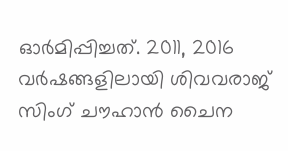ഓര്‍മിപ്പിച്ചത്. 2011, 2016 വര്‍ഷങ്ങളിലായി ശിവവരാജ് സിംഗ് ചൗഹാന്‍ ചൈന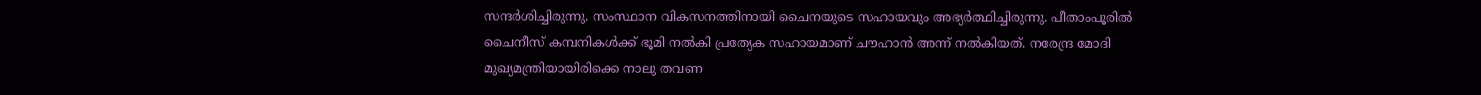സന്ദര്‍ശിച്ചിരുന്നു. സംസ്ഥാന വികസനത്തിനായി ചൈനയുടെ സഹായവും അഭ്യര്‍ത്ഥിച്ചിരുന്നു. പീതാംപൂരില്‍ ചൈനീസ് കമ്പനികള്‍ക്ക് ഭൂമി നല്‍കി പ്രത്യേക സഹായമാണ് ചൗഹാന്‍ അന്ന് നല്‍കിയത്. നരേന്ദ്ര മോദി മുഖ്യമന്ത്രിയായിരിക്കെ നാലു തവണ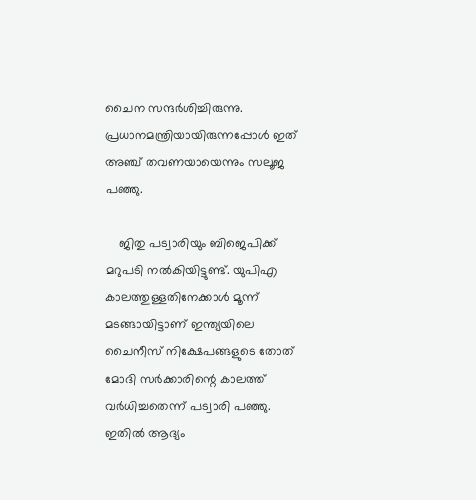ചൈന സന്ദര്‍ശിച്ചിരുന്നു. പ്രധാനമന്ത്രിയായിരുന്നപ്പോള്‍ ഇത് അഞ്ച് തവണയായെന്നും സലൂജ പഞ്ഞു.

    ജിതു പട്വാരിയും ബിജെപിക്ക് മറുപടി നല്‍കിയിട്ടുണ്ട്. യുപിഎ കാലത്തുള്ളതിനേക്കാള്‍ മൂന്ന് മടങ്ങായിട്ടാണ് ഇന്ത്യയിലെ ചൈനീസ് നിക്ഷേപങ്ങളുടെ തോത് മോദി സര്‍ക്കാരിന്റെ കാലത്ത് വര്‍ധിച്ചതെന്ന് പട്വാരി പഞ്ഞു. ഇതില്‍ ആദ്യം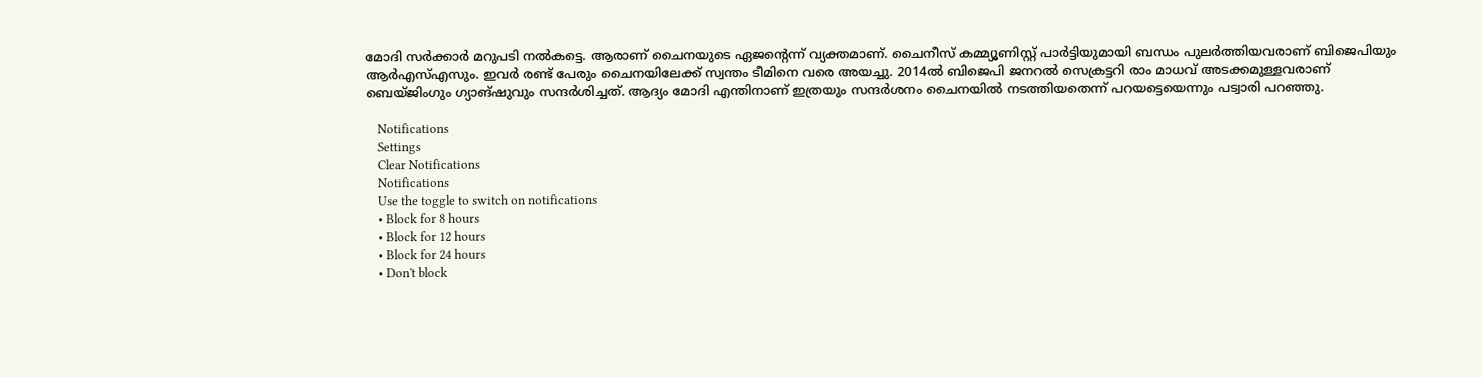മോദി സര്‍ക്കാര്‍ മറുപടി നല്‍കട്ടെ. ആരാണ് ചൈനയുടെ ഏജന്റെന്ന് വ്യക്തമാണ്. ചൈനീസ് കമ്മ്യൂണിസ്റ്റ് പാര്‍ട്ടിയുമായി ബന്ധം പുലര്‍ത്തിയവരാണ് ബിജെപിയും ആര്‍എസ്എസും. ഇവര്‍ രണ്ട് പേരും ചൈനയിലേക്ക് സ്വന്തം ടീമിനെ വരെ അയച്ചു. 2014ല്‍ ബിജെപി ജനറല്‍ സെക്രട്ടറി രാം മാധവ് അടക്കമുള്ളവരാണ് ബെയ്ജിംഗും ഗ്യാങ്ഷുവും സന്ദര്‍ശിച്ചത്. ആദ്യം മോദി എന്തിനാണ് ഇത്രയും സന്ദര്‍ശനം ചൈനയില്‍ നടത്തിയതെന്ന് പറയട്ടെയെന്നും പട്വാരി പറഞ്ഞു.

    Notifications
    Settings
    Clear Notifications
    Notifications
    Use the toggle to switch on notifications
    • Block for 8 hours
    • Block for 12 hours
    • Block for 24 hours
    • Don't block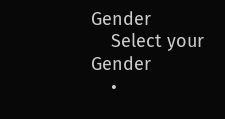Gender
    Select your Gender
    •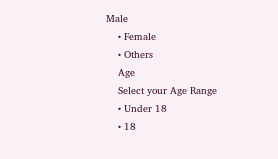Male
    • Female
    • Others
    Age
    Select your Age Range
    • Under 18
    • 18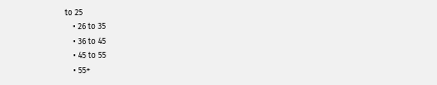to 25
    • 26 to 35
    • 36 to 45
    • 45 to 55
    • 55+